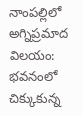నాంపల్లిలో అగ్నిప్రమాద విలయం: భవనంలో చిక్కుకున్న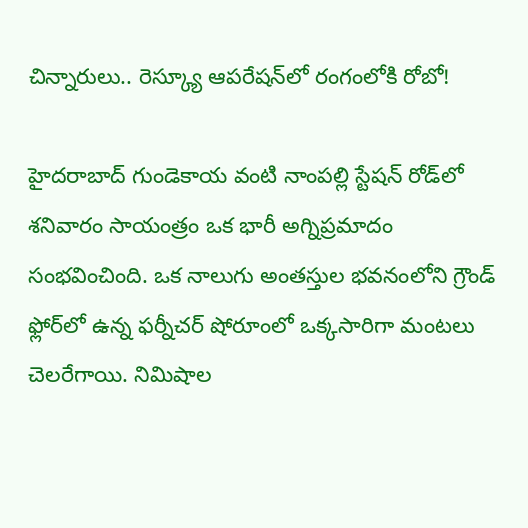చిన్నారులు.. రెస్క్యూ ఆపరేషన్‌లో రంగంలోకి రోబో!

హైదరాబాద్‌ గుండెకాయ వంటి నాంపల్లి స్టేషన్ రోడ్‌లో శనివారం సాయంత్రం ఒక భారీ అగ్నిప్రమాదం సంభవించింది. ఒక నాలుగు అంతస్తుల భవనంలోని గ్రౌండ్‌ ఫ్లోర్‌లో ఉన్న ఫర్నీచర్‌ షోరూంలో ఒక్కసారిగా మంటలు చెలరేగాయి. నిమిషాల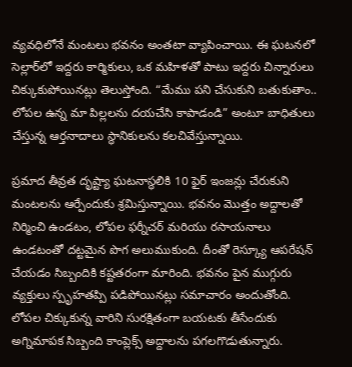వ్యవధిలోనే మంటలు భవనం అంతటా వ్యాపించాయి. ఈ ఘటనలో సెల్లార్‌లో ఇద్దరు కార్మికులు, ఒక మహిళతో పాటు ఇద్దరు చిన్నారులు చిక్కుకుపోయినట్లు తెలుస్తోంది. “మేము పని చేసుకుని బతుకుతాం.. లోపల ఉన్న మా పిల్లలను దయచేసి కాపాడండి” అంటూ బాధితులు చేస్తున్న ఆర్తనాదాలు స్థానికులను కలచివేస్తున్నాయి.

ప్రమాద తీవ్రత దృష్ట్యా ఘటనాస్థలికి 10 ఫైర్ ఇంజన్లు చేరుకుని మంటలను ఆర్పేందుకు శ్రమిస్తున్నాయి. భవనం మొత్తం అద్దాలతో నిర్మించి ఉండటం, లోపల ఫర్నీచర్ మరియు రసాయనాలు ఉండటంతో దట్టమైన పొగ అలుముకుంది. దీంతో రెస్క్యూ ఆపరేషన్ చేయడం సిబ్బందికి కష్టతరంగా మారింది. భవనం పైన ముగ్గురు వ్యక్తులు స్పృహతప్పి పడిపోయినట్లు సమాచారం అందుతోంది. లోపల చిక్కుకున్న వారిని సురక్షితంగా బయటకు తీసేందుకు అగ్నిమాపక సిబ్బంది కాంప్లెక్స్ అద్దాలను పగలగొడుతున్నారు.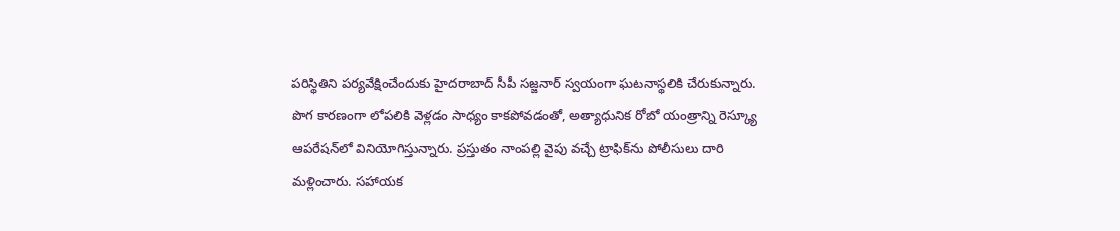పరిస్థితిని పర్యవేక్షించేందుకు హైదరాబాద్ సీపీ సజ్జనార్ స్వయంగా ఘటనాస్థలికి చేరుకున్నారు. పొగ కారణంగా లోపలికి వెళ్లడం సాధ్యం కాకపోవడంతో, అత్యాధునిక రోబో యంత్రాన్ని రెస్క్యూ ఆపరేషన్‌లో వినియోగిస్తున్నారు. ప్రస్తుతం నాంపల్లి వైపు వచ్చే ట్రాఫిక్‌ను పోలీసులు దారి మళ్లించారు. సహాయక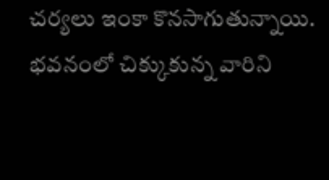చర్యలు ఇంకా కొనసాగుతున్నాయి. భవనంలో చిక్కుకున్న వారిని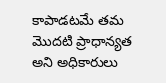కాపాడటమే తమ మొదటి ప్రాధాన్యత అని అధికారులు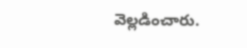వెల్లడించారు.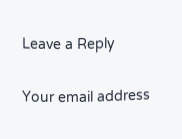Leave a Reply

Your email address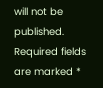will not be published. Required fields are marked *